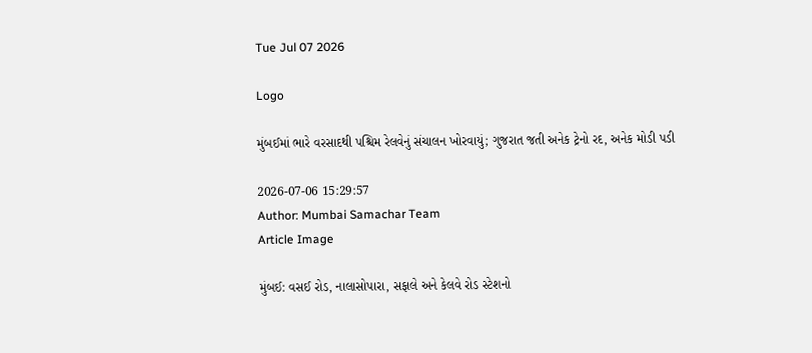Tue Jul 07 2026

Logo

મુંબઈમાં ભારે વરસાદથી પશ્ચિમ રેલવેનું સંચાલન ખોરવાયું; ગુજરાત જતી અનેક ટ્રેનો રદ, અનેક મોડી પડી

2026-07-06 15:29:57
Author: Mumbai Samachar Team
Article Image

મુંબઈ: વસઈ રોડ, નાલાસોપારા, સફાલે અને કેલવે રોડ સ્ટેશનો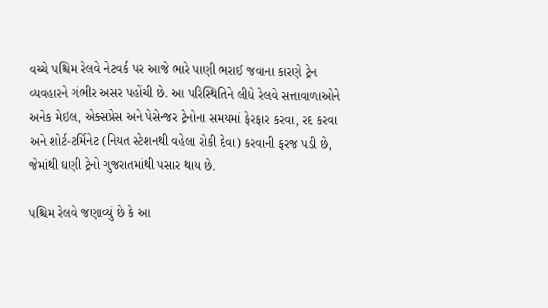વચ્ચે પશ્ચિમ રેલવે નેટવર્ક પર આજે ભારે પાણી ભરાઈ જવાના કારણે ટ્રેન વ્યવહારને ગંભીર અસર પહોંચી છે. આ પરિસ્થિતિને લીધે રેલવે સત્તાવાળાઓને અનેક મેઇલ, એક્સપ્રેસ અને પેસેન્જર ટ્રેનોના સમયમાં ફેરફાર કરવા, રદ કરવા અને શોર્ટ-ટર્મિનેટ (નિયત સ્ટેશનથી વહેલા રોકી દેવા) કરવાની ફરજ પડી છે, જેમાંથી ઘણી ટ્રેનો ગુજરાતમાંથી પસાર થાય છે.

પશ્ચિમ રેલવે જણાવ્યું છે કે આ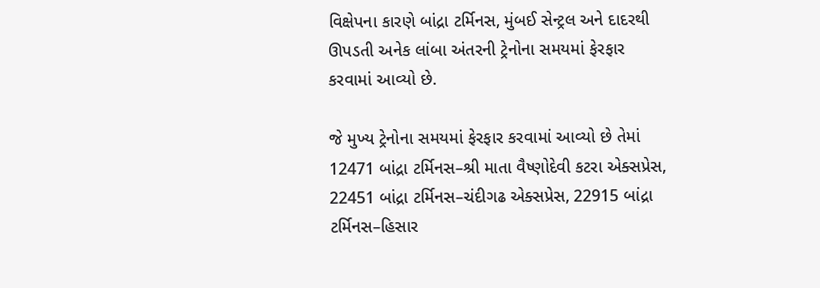વિક્ષેપના કારણે બાંદ્રા ટર્મિનસ, મુંબઈ સેન્ટ્રલ અને દાદરથી ઊપડતી અનેક લાંબા અંતરની ટ્રેનોના સમયમાં ફેરફાર કરવામાં આવ્યો છે.

જે મુખ્ય ટ્રેનોના સમયમાં ફેરફાર કરવામાં આવ્યો છે તેમાં 12471 બાંદ્રા ટર્મિનસ–શ્રી માતા વૈષ્ણોદેવી કટરા એક્સપ્રેસ, 22451 બાંદ્રા ટર્મિનસ–ચંદીગઢ એક્સપ્રેસ, 22915 બાંદ્રા ટર્મિનસ–હિસાર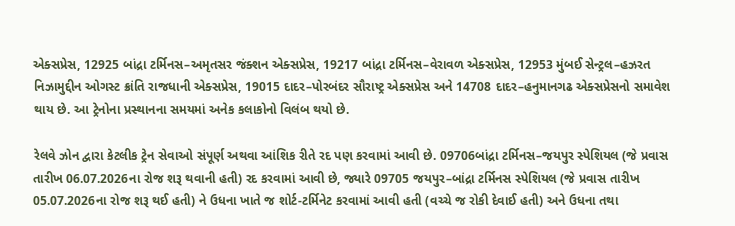એક્સપ્રેસ, 12925 બાંદ્રા ટર્મિનસ–અમૃતસર જંક્શન એક્સપ્રેસ, 19217 બાંદ્રા ટર્મિનસ–વેરાવળ એક્સપ્રેસ, 12953 મુંબઈ સેન્ટ્રલ–હઝરત નિઝામુદ્દીન ઓગસ્ટ ક્રાંતિ રાજધાની એક્સપ્રેસ, 19015 દાદર–પોરબંદર સૌરાષ્ટ્ર એક્સપ્રેસ અને 14708 દાદર–હનુમાનગઢ એક્સપ્રેસનો સમાવેશ થાય છે. આ ટ્રેનોના પ્રસ્થાનના સમયમાં અનેક કલાકોનો વિલંબ થયો છે.

રેલવે ઝોન દ્વારા કેટલીક ટ્રેન સેવાઓ સંપૂર્ણ અથવા આંશિક રીતે રદ પણ કરવામાં આવી છે. 09706બાંદ્રા ટર્મિનસ–જયપુર સ્પેશિયલ (જે પ્રવાસ તારીખ 06.07.2026ના રોજ શરૂ થવાની હતી) રદ કરવામાં આવી છે, જ્યારે 09705 જયપુર–બાંદ્રા ટર્મિનસ સ્પેશિયલ (જે પ્રવાસ તારીખ 05.07.2026ના રોજ શરૂ થઈ હતી) ને ઉધના ખાતે જ શોર્ટ-ટર્મિનેટ કરવામાં આવી હતી (વચ્ચે જ રોકી દેવાઈ હતી) અને ઉધના તથા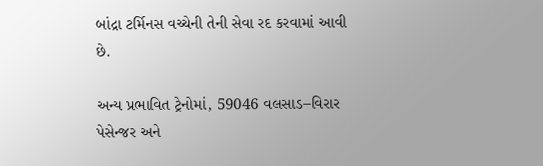બાંદ્રા ટર્મિનસ વચ્ચેની તેની સેવા રદ કરવામાં આવી છે.

અન્ય પ્રભાવિત ટ્રેનોમાં, 59046 વલસાડ–વિરાર પેસેન્જર અને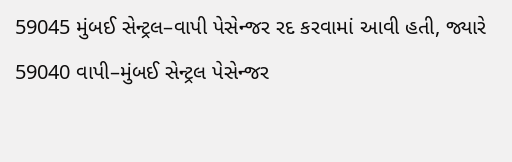59045 મુંબઈ સેન્ટ્રલ–વાપી પેસેન્જર રદ કરવામાં આવી હતી, જ્યારે 59040 વાપી–મુંબઈ સેન્ટ્રલ પેસેન્જર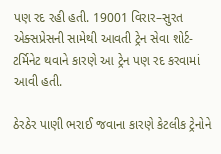પણ રદ રહી હતી. 19001 વિરાર–સુરત એક્સપ્રેસની સામેથી આવતી ટ્રેન સેવા શોર્ટ-ટર્મિનેટ થવાને કારણે આ ટ્રેન પણ રદ કરવામાં આવી હતી.

ઠેરઠેર પાણી ભરાઈ જવાના કારણે કેટલીક ટ્રેનોને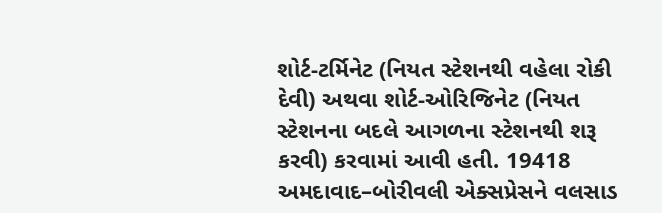શોર્ટ-ટર્મિનેટ (નિયત સ્ટેશનથી વહેલા રોકી દેવી) અથવા શોર્ટ-ઓરિજિનેટ (નિયત સ્ટેશનના બદલે આગળના સ્ટેશનથી શરૂ કરવી) કરવામાં આવી હતી. 19418 અમદાવાદ–બોરીવલી એક્સપ્રેસને વલસાડ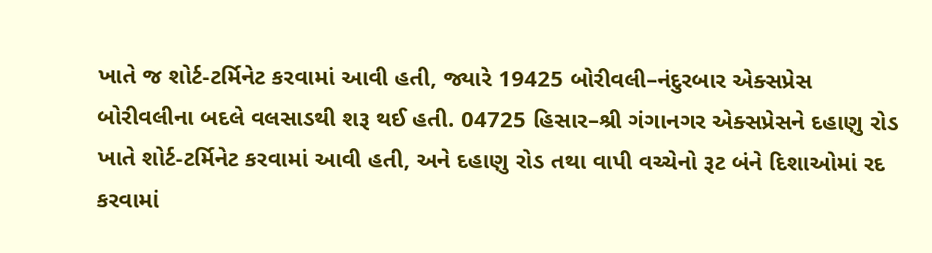ખાતે જ શોર્ટ-ટર્મિનેટ કરવામાં આવી હતી, જ્યારે 19425 બોરીવલી–નંદુરબાર એક્સપ્રેસ બોરીવલીના બદલે વલસાડથી શરૂ થઈ હતી. 04725 હિસાર–શ્રી ગંગાનગર એક્સપ્રેસને દહાણુ રોડ ખાતે શોર્ટ-ટર્મિનેટ કરવામાં આવી હતી, અને દહાણુ રોડ તથા વાપી વચ્ચેનો રૂટ બંને દિશાઓમાં રદ કરવામાં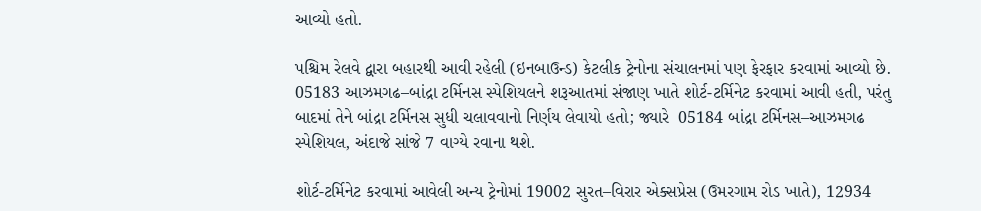આવ્યો હતો.

પશ્ચિમ રેલવે દ્વારા બહારથી આવી રહેલી (ઇનબાઉન્ડ) કેટલીક ટ્રેનોના સંચાલનમાં પણ ફેરફાર કરવામાં આવ્યો છે. 05183 આઝમગઢ–બાંદ્રા ટર્મિનસ સ્પેશિયલને શરૂઆતમાં સંજાણ ખાતે શોર્ટ-ટર્મિનેટ કરવામાં આવી હતી, પરંતુ બાદમાં તેને બાંદ્રા ટર્મિનસ સુધી ચલાવવાનો નિર્ણય લેવાયો હતો; જ્યારે  05184 બાંદ્રા ટર્મિનસ–આઝમગઢ સ્પેશિયલ, અંદાજે સાંજે 7 વાગ્યે રવાના થશે.

શોર્ટ-ટર્મિનેટ કરવામાં આવેલી અન્ય ટ્રેનોમાં 19002 સુરત–વિરાર એક્સપ્રેસ (ઉમરગામ રોડ ખાતે), 12934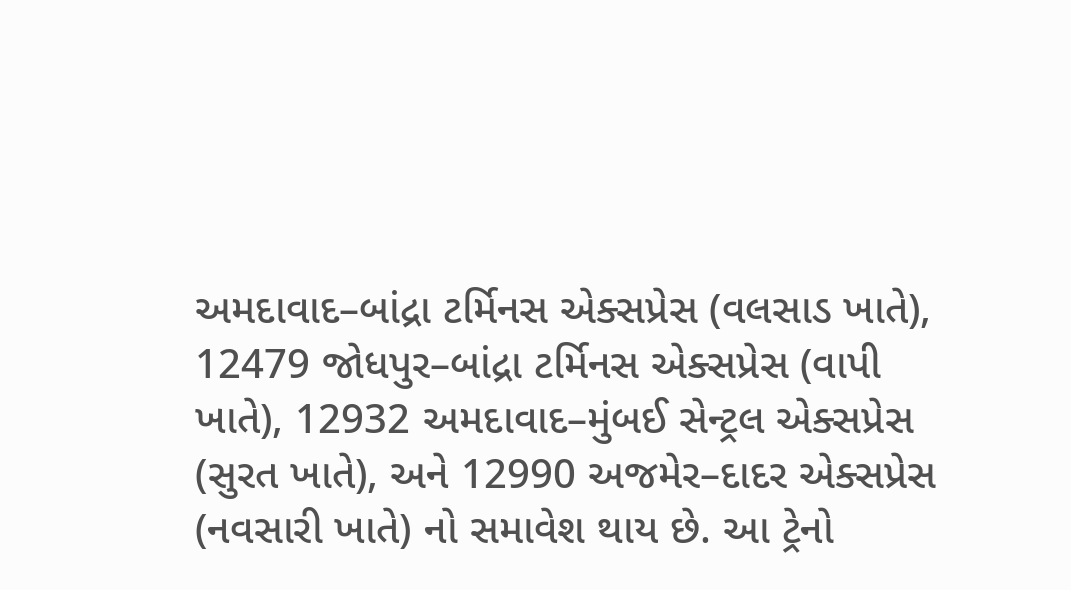અમદાવાદ–બાંદ્રા ટર્મિનસ એક્સપ્રેસ (વલસાડ ખાતે), 12479 જોધપુર–બાંદ્રા ટર્મિનસ એક્સપ્રેસ (વાપી ખાતે), 12932 અમદાવાદ–મુંબઈ સેન્ટ્રલ એક્સપ્રેસ (સુરત ખાતે), અને 12990 અજમેર–દાદર એક્સપ્રેસ (નવસારી ખાતે) નો સમાવેશ થાય છે. આ ટ્રેનો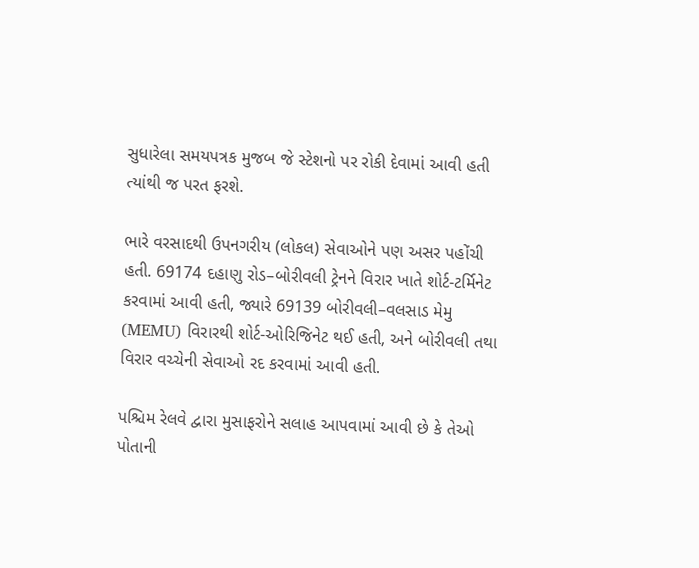સુધારેલા સમયપત્રક મુજબ જે સ્ટેશનો પર રોકી દેવામાં આવી હતી ત્યાંથી જ પરત ફરશે.

ભારે વરસાદથી ઉપનગરીય (લોકલ) સેવાઓને પણ અસર પહોંચી હતી. 69174 દહાણુ રોડ–બોરીવલી ટ્રેનને વિરાર ખાતે શોર્ટ-ટર્મિનેટ કરવામાં આવી હતી, જ્યારે 69139 બોરીવલી–વલસાડ મેમુ (MEMU) વિરારથી શોર્ટ-ઓરિજિનેટ થઈ હતી, અને બોરીવલી તથા વિરાર વચ્ચેની સેવાઓ રદ કરવામાં આવી હતી.

પશ્ચિમ રેલવે દ્વારા મુસાફરોને સલાહ આપવામાં આવી છે કે તેઓ પોતાની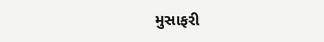મુસાફરી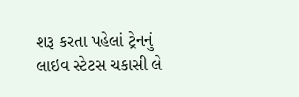શરૂ કરતા પહેલાં ટ્રેનનું લાઇવ સ્ટેટસ ચકાસી લે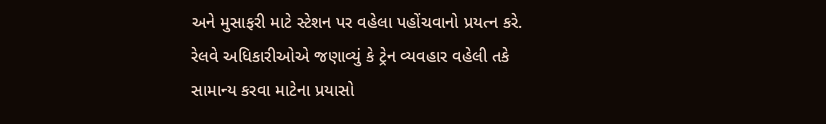અને મુસાફરી માટે સ્ટેશન પર વહેલા પહોંચવાનો પ્રયત્ન કરે. રેલવે અધિકારીઓએ જણાવ્યું કે ટ્રેન વ્યવહાર વહેલી તકે સામાન્ય કરવા માટેના પ્રયાસો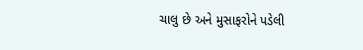ચાલુ છે અને મુસાફરોને પડેલી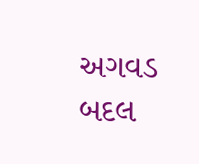અગવડ બદલ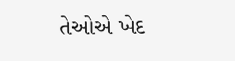તેઓએ ખેદ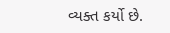વ્યક્ત કર્યો છે.